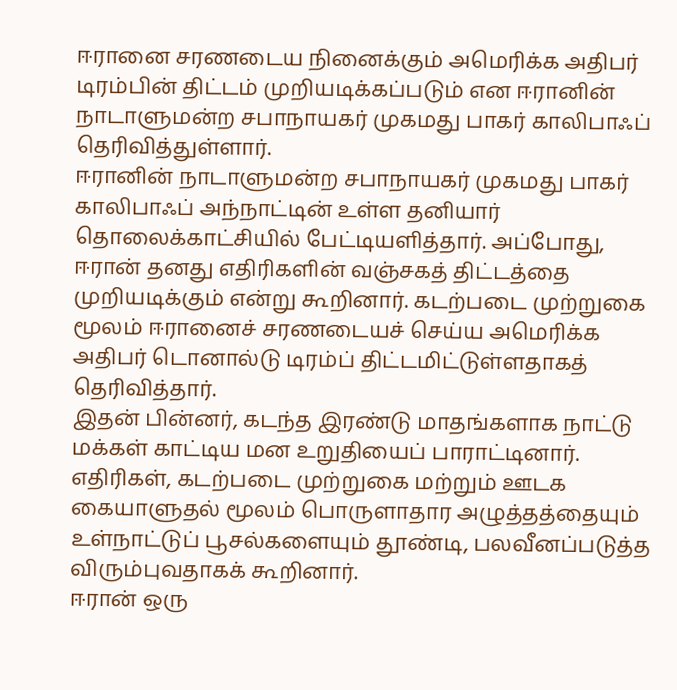ஈரானை சரணடைய நினைக்கும் அமெரிக்க அதிபர் டிரம்பின் திட்டம் முறியடிக்கப்படும் என ஈரானின் நாடாளுமன்ற சபாநாயகர் முகமது பாகர் காலிபாஃப் தெரிவித்துள்ளார்.
ஈரானின் நாடாளுமன்ற சபாநாயகர் முகமது பாகர் காலிபாஃப் அந்நாட்டின் உள்ள தனியார் தொலைக்காட்சியில் பேட்டியளித்தார். அப்போது, ஈரான் தனது எதிரிகளின் வஞ்சகத் திட்டத்தை முறியடிக்கும் என்று கூறினார். கடற்படை முற்றுகை மூலம் ஈரானைச் சரணடையச் செய்ய அமெரிக்க அதிபர் டொனால்டு டிரம்ப் திட்டமிட்டுள்ளதாகத் தெரிவித்தார்.
இதன் பின்னர், கடந்த இரண்டு மாதங்களாக நாட்டு மக்கள் காட்டிய மன உறுதியைப் பாராட்டினார். எதிரிகள், கடற்படை முற்றுகை மற்றும் ஊடக கையாளுதல் மூலம் பொருளாதார அழுத்தத்தையும் உள்நாட்டுப் பூசல்களையும் தூண்டி, பலவீனப்படுத்த விரும்புவதாகக் கூறினார்.
ஈரான் ஒரு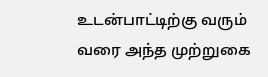உடன்பாட்டிற்கு வரும் வரை அந்த முற்றுகை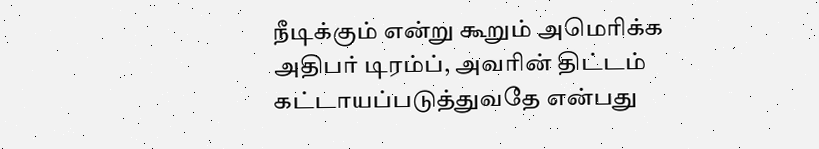நீடிக்கும் என்று கூறும் அமெரிக்க அதிபர் டிரம்ப், அவரின் திட்டம் கட்டாயப்படுத்துவதே என்பது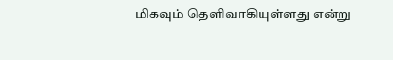மிகவும் தெளிவாகியுள்ளது என்று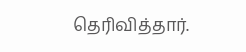தெரிவித்தார்.